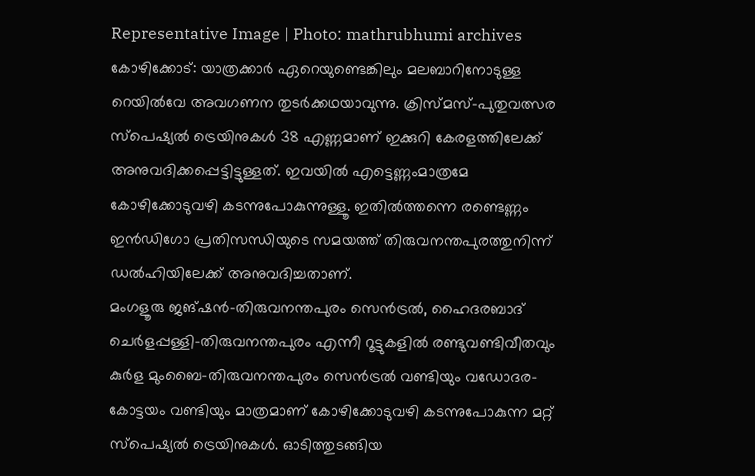Representative Image | Photo: mathrubhumi archives
കോഴിക്കോട്: യാത്രക്കാർ ഏറെയുണ്ടെങ്കിലും മലബാറിനോടുള്ള റെയിൽവേ അവഗണന തുടർക്കഥയാവുന്നു. ക്രിസ്മസ്-പുതുവത്സര സ്പെഷ്യൽ ട്രെയിനുകൾ 38 എണ്ണമാണ് ഇക്കുറി കേരളത്തിലേക്ക് അനുവദിക്കപ്പെട്ടിട്ടുള്ളത്. ഇവയിൽ എട്ടെണ്ണംമാത്രമേ കോഴിക്കോടുവഴി കടന്നുപോകുന്നുള്ളൂ. ഇതിൽത്തന്നെ രണ്ടെണ്ണം ഇൻഡിഗോ പ്രതിസന്ധിയുടെ സമയത്ത് തിരുവനന്തപുരത്തുനിന്ന് ഡൽഹിയിലേക്ക് അനുവദിച്ചതാണ്.
മംഗളൂരു ജങ്ഷൻ-തിരുവനന്തപുരം സെൻട്രൽ, ഹൈദരബാദ് ചെർളപ്പള്ളി-തിരുവനന്തപുരം എന്നീ റൂട്ടുകളിൽ രണ്ടുവണ്ടിവീതവും കുർള മുംബൈ-തിരുവനന്തപുരം സെൻട്രൽ വണ്ടിയും വഡോദര-കോട്ടയം വണ്ടിയും മാത്രമാണ് കോഴിക്കോടുവഴി കടന്നുപോകുന്ന മറ്റ് സ്പെഷ്യൽ ട്രെയിനുകൾ. ഓടിത്തുടങ്ങിയ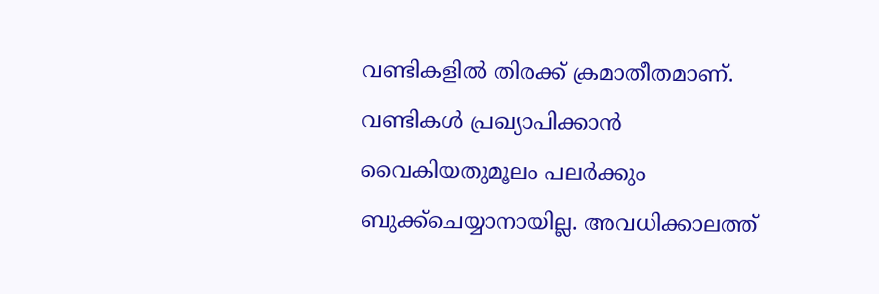വണ്ടികളിൽ തിരക്ക് ക്രമാതീതമാണ്. വണ്ടികൾ പ്രഖ്യാപിക്കാൻ വൈകിയതുമൂലം പലർക്കും ബുക്ക്ചെയ്യാനായില്ല. അവധിക്കാലത്ത്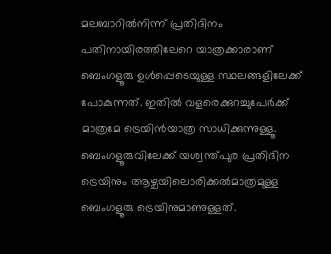മലബാറിൽനിന്ന് പ്രതിദിനം പതിനായിരത്തിലേറെ യാത്രക്കാരാണ് ബെംഗളൂരു ഉൾപ്പെടെയുള്ള സ്ഥലങ്ങളിലേക്ക് പോകുന്നത്. ഇതിൽ വളരെക്കുറച്ചുപേർക്ക് മാത്രമേ ട്രെയിൻയാത്ര സാധിക്കുന്നുള്ളൂ. ബെംഗളൂരുവിലേക്ക് യശ്വന്ത്പുര പ്രതിദിന ട്രെയിനും ആഴ്ചയിലൊരിക്കൽമാത്രമുള്ള ബെംഗളൂരു ട്രെയിനുമാണുള്ളത്.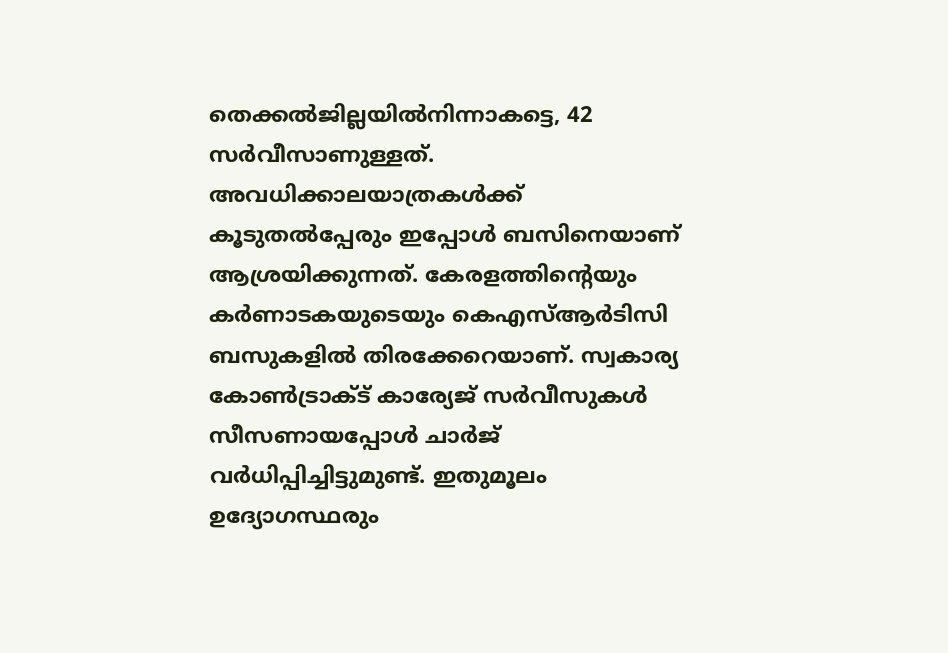തെക്കൽജില്ലയിൽനിന്നാകട്ടെ, 42 സർവീസാണുള്ളത്.
അവധിക്കാലയാത്രകൾക്ക് കൂടുതൽപ്പേരും ഇപ്പോൾ ബസിനെയാണ് ആശ്രയിക്കുന്നത്. കേരളത്തിന്റെയും കർണാടകയുടെയും കെഎസ്ആർടിസി ബസുകളിൽ തിരക്കേറെയാണ്. സ്വകാര്യ കോൺട്രാക്ട് കാര്യേജ് സർവീസുകൾ സീസണായപ്പോൾ ചാർജ് വർധിപ്പിച്ചിട്ടുമുണ്ട്. ഇതുമൂലം ഉദ്യോഗസ്ഥരും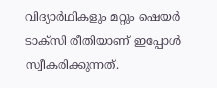വിദ്യാർഥികളും മറ്റും ഷെയർ ടാക്സി രീതിയാണ് ഇപ്പോൾ സ്വീകരിക്കുന്നത്.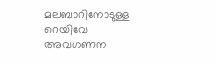മലബാറിനോടുള്ള റെയിവേ അവഗണന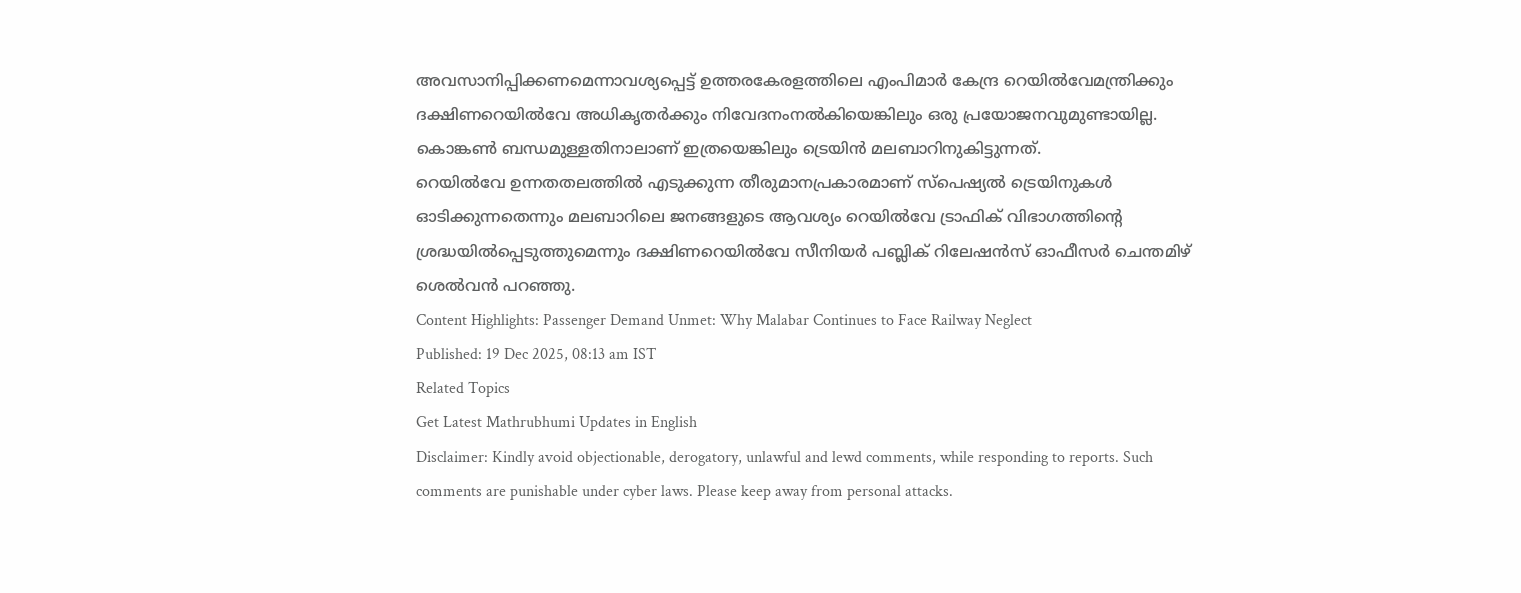അവസാനിപ്പിക്കണമെന്നാവശ്യപ്പെട്ട് ഉത്തരകേരളത്തിലെ എംപിമാർ കേന്ദ്ര റെയിൽവേമന്ത്രിക്കും ദക്ഷിണറെയിൽവേ അധികൃതർക്കും നിവേദനംനൽകിയെങ്കിലും ഒരു പ്രയോജനവുമുണ്ടായില്ല. കൊങ്കൺ ബന്ധമുള്ളതിനാലാണ് ഇത്രയെങ്കിലും ട്രെയിൻ മലബാറിനുകിട്ടുന്നത്.
റെയിൽവേ ഉന്നതതലത്തിൽ എടുക്കുന്ന തീരുമാനപ്രകാരമാണ് സ്പെഷ്യൽ ട്രെയിനുകൾ ഓടിക്കുന്നതെന്നും മലബാറിലെ ജനങ്ങളുടെ ആവശ്യം റെയിൽവേ ട്രാഫിക് വിഭാഗത്തിന്റെ ശ്രദ്ധയിൽപ്പെടുത്തുമെന്നും ദക്ഷിണറെയിൽവേ സീനിയർ പബ്ലിക് റിലേഷൻസ് ഓഫീസർ ചെന്തമിഴ് ശെൽവൻ പറഞ്ഞു.
Content Highlights: Passenger Demand Unmet: Why Malabar Continues to Face Railway Neglect
Published: 19 Dec 2025, 08:13 am IST
Related Topics
Get Latest Mathrubhumi Updates in English
Disclaimer: Kindly avoid objectionable, derogatory, unlawful and lewd comments, while responding to reports. Such comments are punishable under cyber laws. Please keep away from personal attacks.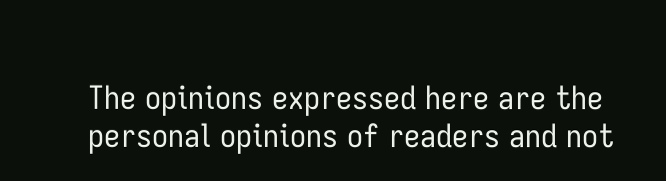The opinions expressed here are the personal opinions of readers and not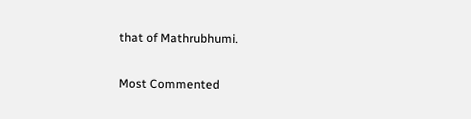that of Mathrubhumi.


Most Commented